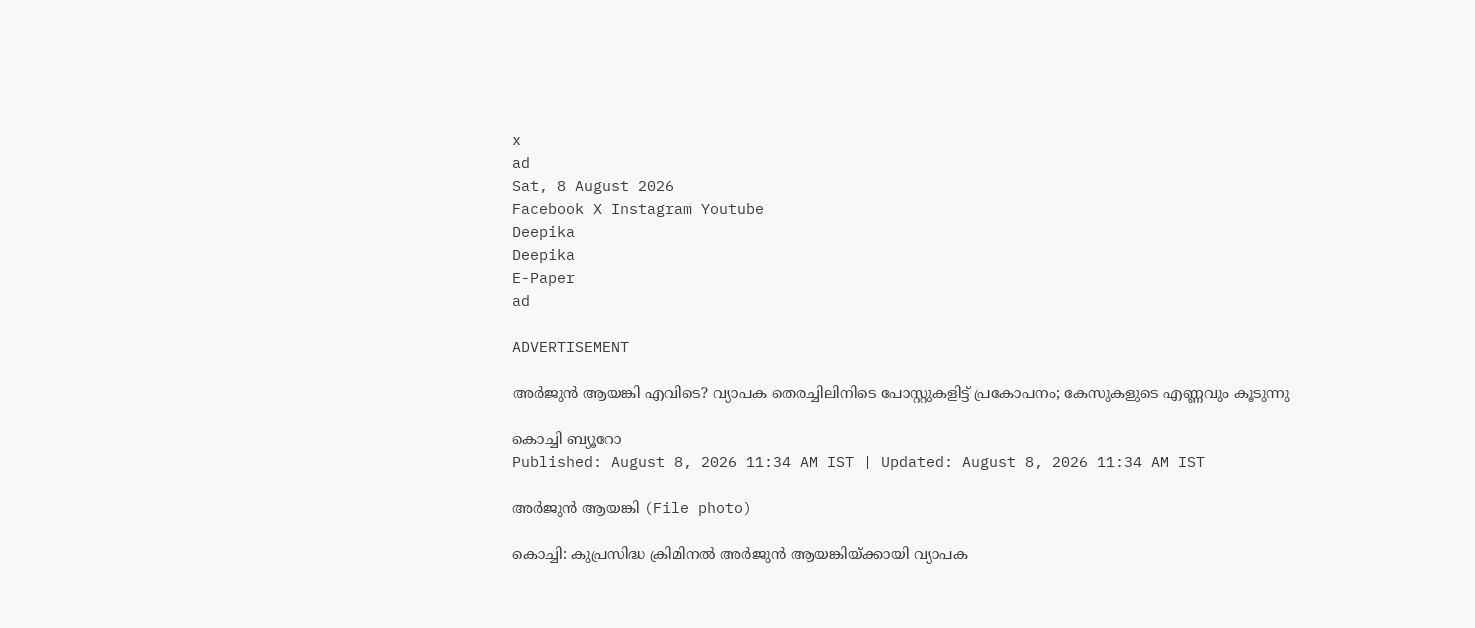x
ad
Sat, 8 August 2026
Facebook X Instagram Youtube
Deepika
Deepika
E-Paper
ad

ADVERTISEMENT

അര്‍ജുന്‍ ആയങ്കി എവിടെ? വ്യാപക തെരച്ചിലിനിടെ പോസ്റ്റുകളിട്ട് പ്രകോപനം; കേസുകളുടെ എണ്ണവും കൂടുന്നു

കൊച്ചി ബ്യൂറോ
Published: August 8, 2026 11:34 AM IST | Updated: August 8, 2026 11:34 AM IST

അർജുൻ ആയങ്കി (File photo)

കൊച്ചി: കുപ്രസിദ്ധ ക്രിമിനല്‍ അര്‍ജുന്‍ ആയങ്കിയ്ക്കായി വ്യാപക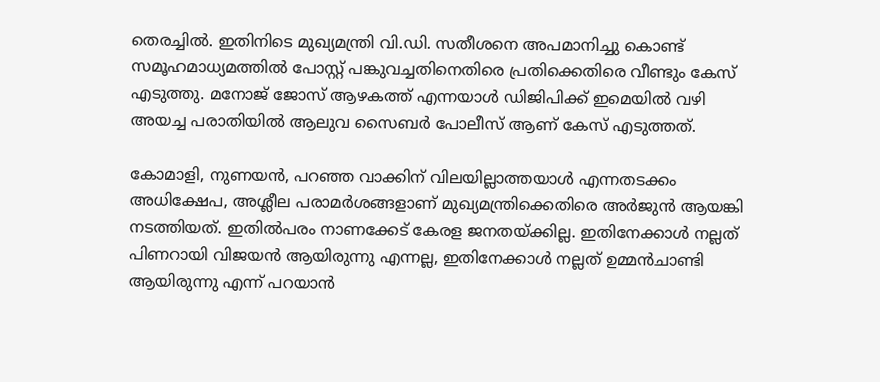തെരച്ചില്‍. ഇതിനിടെ മുഖ്യമന്ത്രി വി.ഡി. സതീശനെ അപമാനിച്ചു കൊണ്ട് സമൂഹമാധ്യമത്തില്‍ പോസ്റ്റ് പങ്കുവച്ചതിനെതിരെ പ്രതിക്കെതിരെ വീണ്ടും കേസ് എടുത്തു. മനോജ് ജോസ് ആഴകത്ത് എന്നയാള്‍ ഡിജിപിക്ക് ഇമെയില്‍ വഴി അയച്ച പരാതിയില്‍ ആലുവ സൈബര്‍ പോലീസ് ആണ് കേസ് എടുത്തത്.

കോമാളി, നുണയന്‍, പറഞ്ഞ വാക്കിന് വിലയില്ലാത്തയാള്‍ എന്നതടക്കം അധിക്ഷേപ, അശ്ലീല പരാമര്‍ശങ്ങളാണ് മുഖ്യമന്ത്രിക്കെതിരെ അര്‍ജുന്‍ ആയങ്കി നടത്തിയത്. ഇതില്‍പരം നാണക്കേട് കേരള ജനതയ്ക്കില്ല. ഇതിനേക്കാള്‍ നല്ലത് പിണറായി വിജയന്‍ ആയിരുന്നു എന്നല്ല, ഇതിനേക്കാള്‍ നല്ലത് ഉമ്മന്‍ചാണ്ടി ആയിരുന്നു എന്ന് പറയാന്‍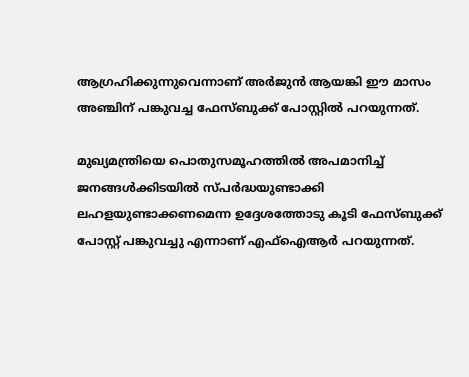ആഗ്രഹിക്കുന്നുവെന്നാണ് അര്‍ജുന്‍ ആയങ്കി ഈ മാസം അഞ്ചിന് പങ്കുവച്ച ഫേസ്ബുക്ക് പോസ്റ്റില്‍ പറയുന്നത്.

മുഖ്യമന്ത്രിയെ പൊതുസമൂഹത്തില്‍ അപമാനിച്ച് ജനങ്ങള്‍ക്കിടയില്‍ സ്പര്‍ദ്ധയുണ്ടാക്കി ലഹളയുണ്ടാക്കണമെന്ന ഉദ്ദേശത്തോടു കൂടി ഫേസ്ബുക്ക് പോസ്റ്റ് പങ്കുവച്ചു എന്നാണ് എഫ്‌ഐആര്‍ പറയുന്നത്.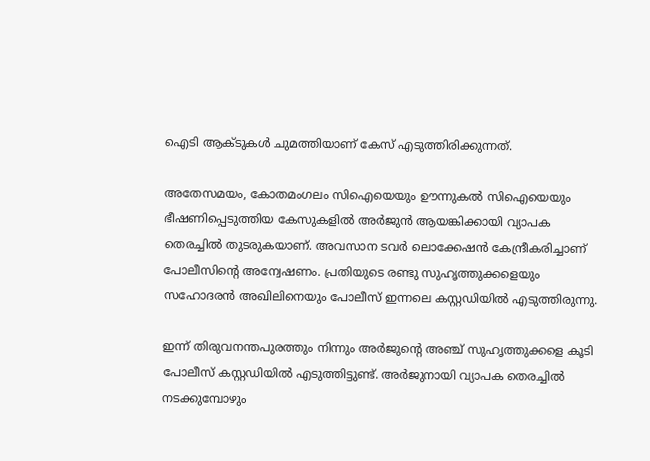ഐടി ആക്ടുകള്‍ ചുമത്തിയാണ് കേസ് എടുത്തിരിക്കുന്നത്.

അതേസമയം, കോതമംഗലം സിഐയെയും ഊന്നുകല്‍ സിഐയെയും ഭീഷണിപ്പെടുത്തിയ കേസുകളില്‍ അര്‍ജുന്‍ ആയങ്കിക്കായി വ്യാപക തെരച്ചില്‍ തുടരുകയാണ്. അവസാന ടവര്‍ ലൊക്കേഷന്‍ കേന്ദ്രീകരിച്ചാണ് പോലീസിന്‍റെ അന്വേഷണം. പ്രതിയുടെ രണ്ടു സുഹൃത്തുക്കളെയും സഹോദരന്‍ അഖിലിനെയും പോലീസ് ഇന്നലെ കസ്റ്റഡിയില്‍ എടുത്തിരുന്നു.

ഇന്ന് തിരുവനന്തപുരത്തും നിന്നും അര്‍ജുന്‍റെ അഞ്ച് സുഹൃത്തുക്കളെ കൂടി പോലീസ് കസ്റ്റഡിയില്‍ എടുത്തിട്ടുണ്ട്. അര്‍ജുനായി വ്യാപക തെരച്ചില്‍ നടക്കുമ്പോഴും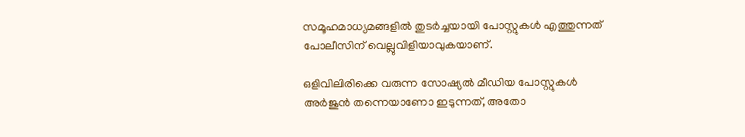സമൂഹമാധ്യമങ്ങളില്‍ തുടര്‍ച്ചയായി പോസ്റ്റുകള്‍ എത്തുന്നത് പോലീസിന് വെല്ലുവിളിയാവുകയാണ്.

ഒളിവിലിരിക്കെ വരുന്ന സോഷ്യല്‍ മീഡിയ പോസ്റ്റുകള്‍ അര്‍ജുന്‍ തന്നെയാണോ ഇടുന്നത്, അതോ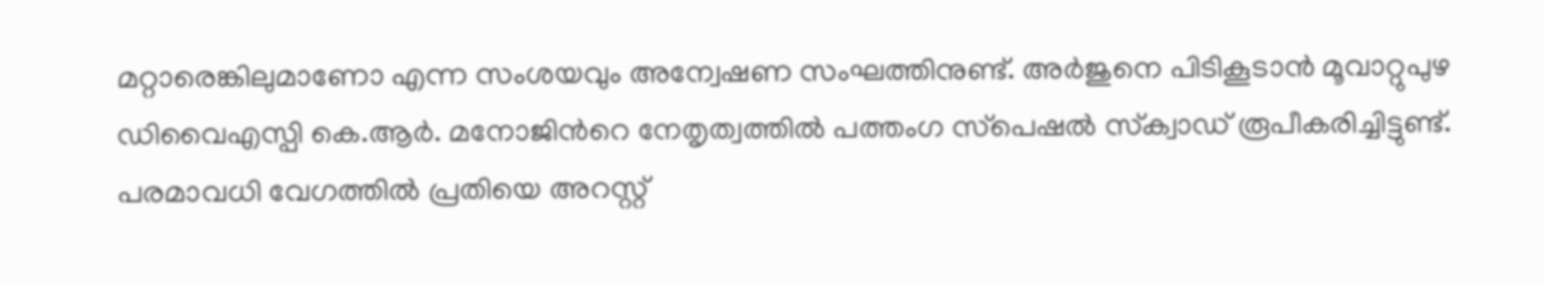മറ്റാരെങ്കിലുമാണോ എന്ന സംശയവും അന്വേഷണ സംഘത്തിനുണ്ട്. അര്‍ജുനെ പിടികൂടാന്‍ മൂവാറ്റുപുഴ ഡിവൈഎസ്പി കെ.ആര്‍. മനോജിന്‍റെ നേതൃത്വത്തില്‍ പത്തംഗ സ്‌പെഷല്‍ സ്‌ക്വാഡ് രൂപീകരിച്ചിട്ടുണ്ട്. പരമാവധി വേഗത്തില്‍ പ്രതിയെ അറസ്റ്റ്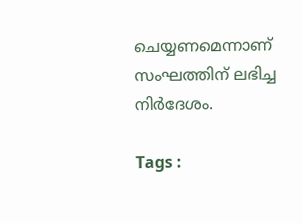ചെയ്യണമെന്നാണ് സംഘത്തിന് ലഭിച്ച നിര്‍ദേശം.

Tags :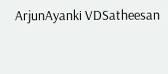ArjunAyanki VDSatheesan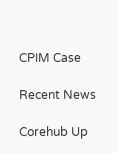CPIM Case

Recent News

Corehub Up